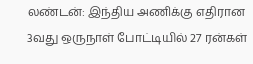லண்டன்: இந்திய அணிக்கு எதிரான 3வது ஒருநாள் போட்டியில் 27 ரன்கள்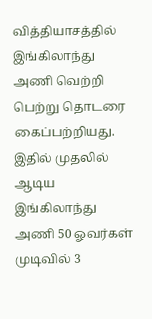வித்தியாசத்தில் இங்கிலாந்து அணி வெற்றி பெற்று தொடரை கைப்பற்றியது. இதில் முதலில் ஆடிய இங்கிலாந்து அணி 50 ஓவர்கள் முடிவில் 3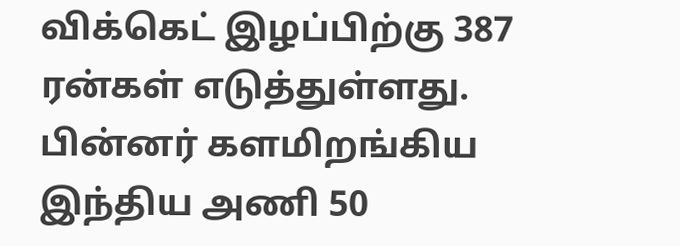விக்கெட் இழப்பிற்கு 387 ரன்கள் எடுத்துள்ளது. பின்னர் களமிறங்கிய இந்திய அணி 50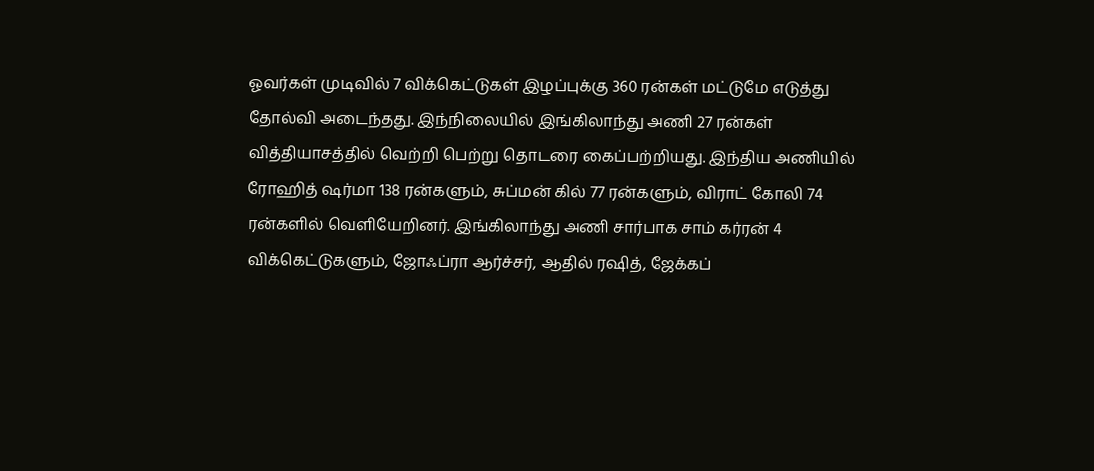ஓவர்கள் முடிவில் 7 விக்கெட்டுகள் இழப்புக்கு 360 ரன்கள் மட்டுமே எடுத்து தோல்வி அடைந்தது. இந்நிலையில் இங்கிலாந்து அணி 27 ரன்கள் வித்தியாசத்தில் வெற்றி பெற்று தொடரை கைப்பற்றியது. இந்திய அணியில் ரோஹித் ஷர்மா 138 ரன்களும், சுப்மன் கில் 77 ரன்களும், விராட் கோலி 74 ரன்களில் வெளியேறினர். இங்கிலாந்து அணி சார்பாக சாம் கர்ரன் 4 விக்கெட்டுகளும், ஜோஃப்ரா ஆர்ச்சர், ஆதில் ரஷித், ஜேக்கப்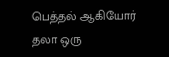பெத்தல் ஆகியோர் தலா ஒரு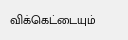விக்கெட்டையும்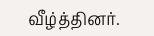வீழ்த்தினர்.